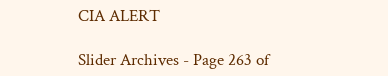CIA ALERT

Slider Archives - Page 263 of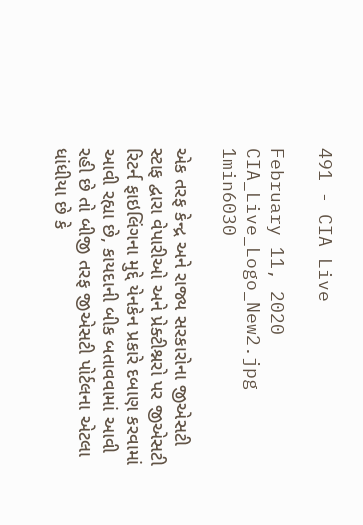491 - CIA Live

February 11, 2020
CIA_Live_Logo_New2.jpg
1min6030

એક તરફ કેન્દ્ર અને રાજ્ય સરકારોના જીએસટી સ્ટાફ દ્વારા વેપારીઓ અને પ્રેક્ટીશ્નરો પર જીએસટી રિટર્ન ફાઇલિંગના મુદ્દે યેનકેન પ્રકારે દબાણ કરવામાં આવી રહ્યા છે, કાયદાની બીક બતાવવામાં આવી રહી છે તો બીજી તરફ જીએસટી પોર્ટલના એટલા ધાંધીયા છે કે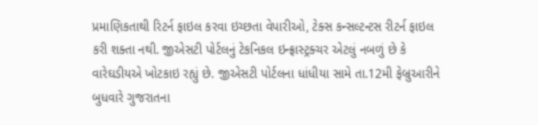પ્રમાણિકતાથી રિટર્ન ફાઇલ કરવા ઇચ્છતા વેપારીઓ, ટેક્સ કન્સલ્ટન્ટસ રીટર્ન ફાઇલ કરી શક્તા નથી. જીએસટી પોર્ટલનું ટેકનિકલ ઇન્ફ્રાસ્ટ્રક્ચર એટલું નબળું છે કે વારેઘડીયએ ખોટકાઇ રહ્યું છે. જીએસટી પોર્ટલના ધાંધીયા સામે તા.12મી ફેબ્રુઆરીને બુધવારે ગુજરાતના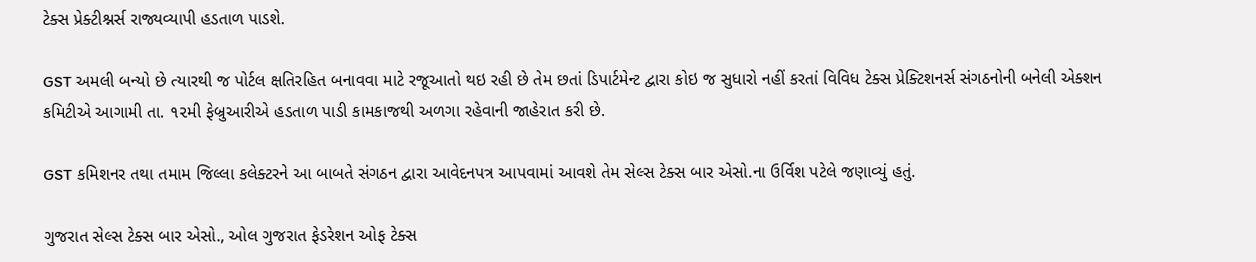ટેક્સ પ્રેક્ટીશ્નર્સ રાજ્યવ્યાપી હડતાળ પાડશે.

GST અમલી બન્યો છે ત્યારથી જ પોર્ટલ ક્ષતિરહિત બનાવવા માટે રજૂઆતો થઇ રહી છે તેમ છતાં ડિપાર્ટમેન્ટ દ્વારા કોઇ જ સુધારો નહીં કરતાં વિવિધ ટેક્સ પ્રેક્ટિશનર્સ સંગઠનોની બનેલી એક્શન કમિટીએ આગામી તા. ૧૨મી ફેબ્રુઆરીએ હડતાળ પાડી કામકાજથી અળગા રહેવાની જાહેરાત કરી છે.

GST કમિશનર તથા તમામ જિલ્લા કલેક્ટરને આ બાબતે સંગઠન દ્વારા આવેદનપત્ર આપવામાં આવશે તેમ સેલ્સ ટેક્સ બાર એસો.ના ઉર્વિશ પટેલે જણાવ્યું હતું.

ગુજરાત સેલ્સ ટેક્સ બાર એસો., ઓલ ગુજરાત ફેડરેશન ઓફ ટેક્સ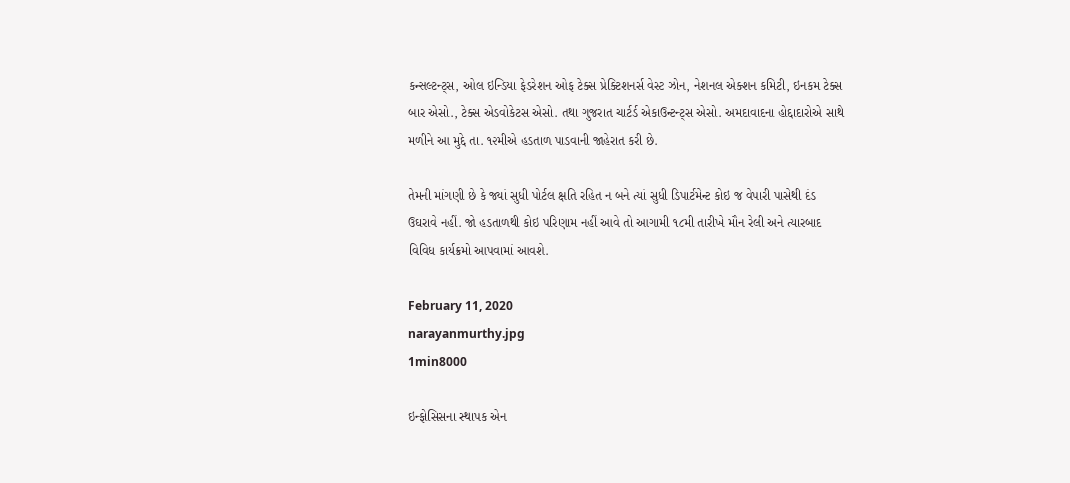કન્સલ્ટન્ટ્સ, ઓલ ઇન્ડિયા ફેડરેશન ઓફ ટેક્સ પ્રેક્ટિશનર્સ વેસ્ટ ઝોન, નેશનલ એક્શન કમિટી, ઇનકમ ટેક્સ બાર એસો., ટેક્સ એડવોકેટસ એસો. તથા ગુજરાત ચાર્ટર્ડ એકાઉન્ટન્ટ્સ એસો. અમદાવાદના હોદ્દાદારોએ સાથે મળીને આ મુદ્દે તા. ૧૨મીએ હડતાળ પાડવાની જાહેરાત કરી છે.

તેમની માંગણી છે કે જ્યાં સુધી પોર્ટલ ક્ષતિ રહિત ન બને ત્યાં સુધી ડિપાર્ટમેન્ટ કોઇ જ વેપારી પાસેથી દંડ ઉઘરાવે નહીં. જો હડતાળથી કોઇ પરિણામ નહીં આવે તો આગામી ૧૮મી તારીખે મૌન રેલી અને ત્યારબાદ વિવિધ કાર્યક્રમો આપવામાં આવશે.

February 11, 2020
narayanmurthy.jpg
1min8000

ઇન્ફોસિસના સ્થાપક એન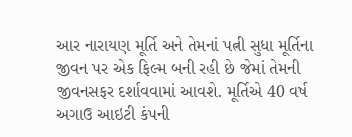આર નારાયણ મૂર્તિ અને તેમનાં પત્ની સુધા મૂર્તિના જીવન પર એક ફિલ્મ બની રહી છે જેમાં તેમની જીવનસફર દર્શાવવામાં આવશે. મૂર્તિએ 40 વર્ષ અગાઉ આઇટી કંપની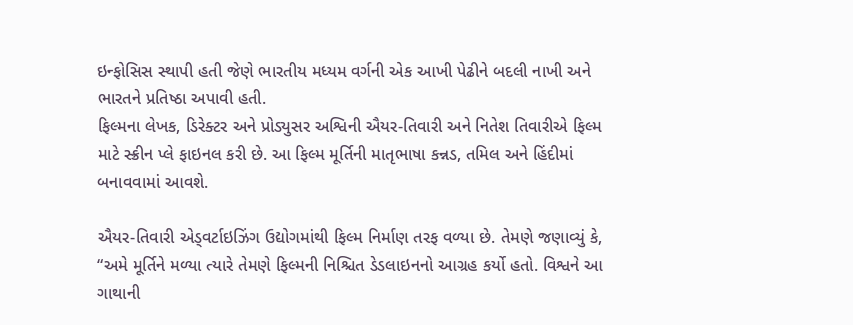ઇન્ફોસિસ સ્થાપી હતી જેણે ભારતીય મધ્યમ વર્ગની એક આખી પેઢીને બદલી નાખી અને ભારતને પ્રતિષ્ઠા અપાવી હતી.
ફિલ્મના લેખક, ડિરેક્ટર અને પ્રોડ્યુસર અશ્વિની ઐયર-તિવારી અને નિતેશ તિવારીએ ફિલ્મ માટે સ્ક્રીન પ્લે ફાઇનલ કરી છે. આ ફિલ્મ મૂર્તિની માતૃભાષા કન્નડ, તમિલ અને હિંદીમાં બનાવવામાં આવશે.

ઐયર-તિવારી એડ્વર્ટાઇઝિંગ ઉદ્યોગમાંથી ફિલ્મ નિર્માણ તરફ વળ્યા છે. તેમણે જણાવ્યું કે, “અમે મૂર્તિને મળ્યા ત્યારે તેમણે ફિલ્મની નિશ્ચિત ડેડલાઇનનો આગ્રહ કર્યો હતો. વિશ્વને આ ગાથાની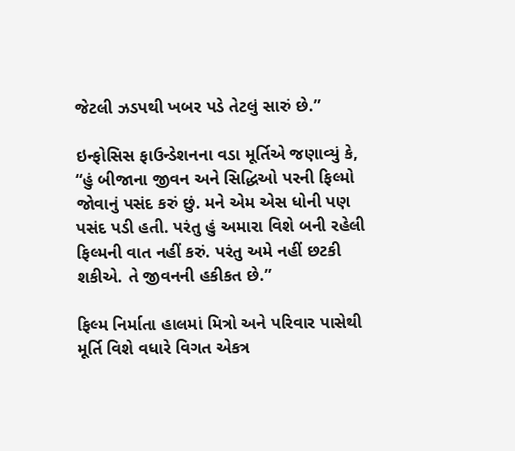જેટલી ઝડપથી ખબર પડે તેટલું સારું છે.”

ઇન્ફોસિસ ફાઉન્ડેશનના વડા મૂર્તિએ જણાવ્યું કે, “હું બીજાના જીવન અને સિદ્ધિઓ પરની ફિલ્મો જોવાનું પસંદ કરું છું. મને એમ એસ ધોની પણ પસંદ પડી હતી. પરંતુ હું અમારા વિશે બની રહેલી ફિલ્મની વાત નહીં કરું. પરંતુ અમે નહીં છટકી શકીએ. તે જીવનની હકીકત છે.”

ફિલ્મ નિર્માતા હાલમાં મિત્રો અને પરિવાર પાસેથી મૂર્તિ વિશે વધારે વિગત એકત્ર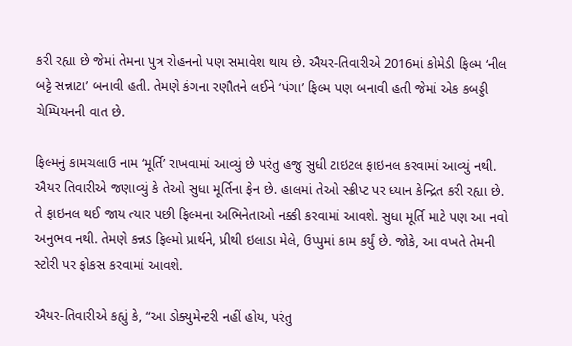કરી રહ્યા છે જેમાં તેમના પુત્ર રોહનનો પણ સમાવેશ થાય છે. ઐયર-તિવારીએ 2016માં કોમેડી ફિલ્મ ‘નીલ બટ્ટે સન્નાટા’ બનાવી હતી. તેમણે કંગના રણૌતને લઈને ‘પંગા’ ફિલ્મ પણ બનાવી હતી જેમાં એક કબડ્ડી ચેમ્પિયનની વાત છે.

ફિલ્મનું કામચલાઉ નામ ‘મૂર્તિ’ રાખવામાં આવ્યું છે પરંતુ હજુ સુધી ટાઇટલ ફાઇનલ કરવામાં આવ્યું નથી. ઐયર તિવારીએ જણાવ્યું કે તેઓ સુધા મૂર્તિના ફેન છે. હાલમાં તેઓ સ્ક્રીપ્ટ પર ધ્યાન કેન્દ્રિત કરી રહ્યા છે. તે ફાઇનલ થઈ જાય ત્યાર પછી ફિલ્મના અભિનેતાઓ નક્કી કરવામાં આવશે. સુધા મૂર્તિ માટે પણ આ નવો અનુભવ નથી. તેમણે કન્નડ ફિલ્મો પ્રાર્થને, પ્રીથી ઇલાડા મેલે, ઉપ્પુમાં કામ કર્યું છે. જોકે, આ વખતે તેમની સ્ટોરી પર ફોકસ કરવામાં આવશે.

ઐયર-તિવારીએ કહ્યું કે, “આ ડોક્યુમેન્ટરી નહીં હોય, પરંતુ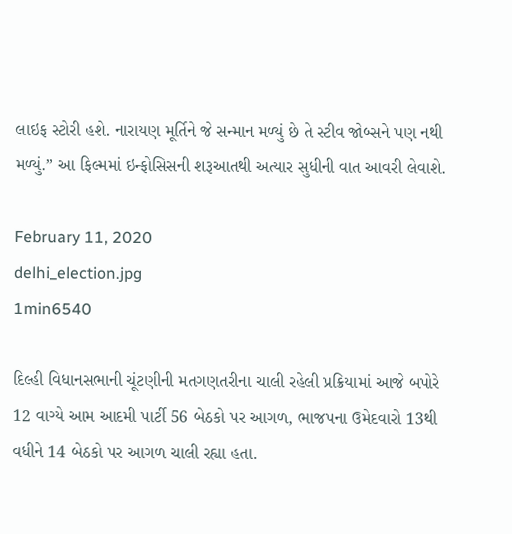લાઇફ સ્ટોરી હશે. નારાયણ મૂર્તિને જે સન્માન મળ્યું છે તે સ્ટીવ જોબ્સને પણ નથી મળ્યું.” આ ફિલ્મમાં ઇન્ફોસિસની શરૂઆતથી અત્યાર સુધીની વાત આવરી લેવાશે.

February 11, 2020
delhi_election.jpg
1min6540

દિલ્હી વિધાનસભાની ચૂંટણીની મતગણતરીના ચાલી રહેલી પ્રક્રિયામાં આજે બપોરે 12 વાગ્યે આમ આદમી પાર્ટી 56 બેઠકો પર આગળ, ભાજપના ઉમેદવારો 13થી વધીને 14 બેઠકો પર આગળ ચાલી રહ્યા હતા.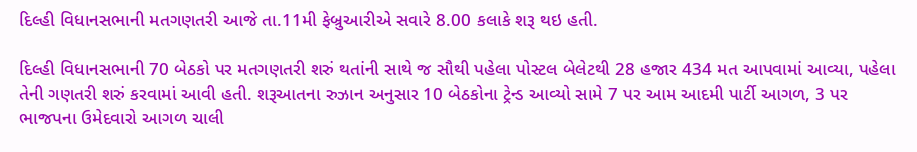દિલ્હી વિધાનસભાની મતગણતરી આજે તા.11મી ફેબ્રુઆરીએ સવારે 8.00 કલાકે શરૂ થઇ હતી.

દિલ્હી વિધાનસભાની 70 બેઠકો પર મતગણતરી શરું થતાંની સાથે જ સૌથી પહેલા પોસ્ટલ બેલેટથી 28 હજાર 434 મત આપવામાં આવ્યા, પહેલા તેની ગણતરી શરું કરવામાં આવી હતી. શરૂઆતના રુઝાન અનુસાર 10 બેઠકોના ટ્રેન્ડ આવ્યો સામે 7 પર આમ આદમી પાર્ટી આગળ, 3 પર ભાજપના ઉમેદવારો આગળ ચાલી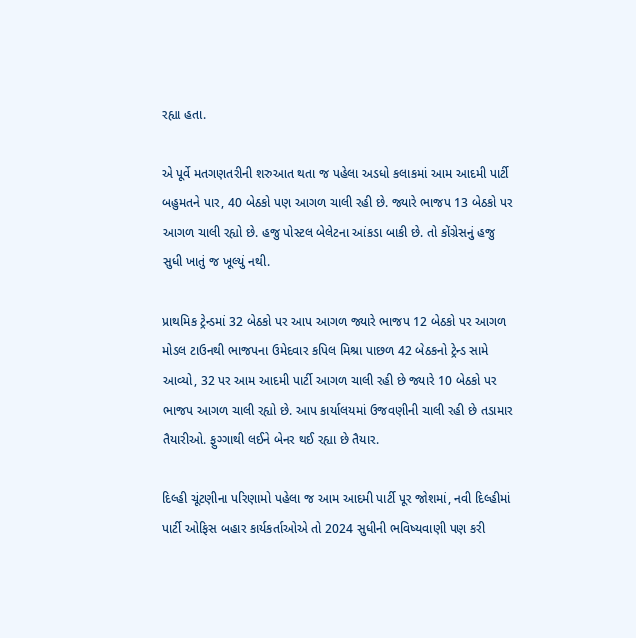રહ્યા હતા.

એ પૂર્વે મતગણતરીની શરુઆત થતા જ પહેલા અડધો કલાકમાં આમ આદમી પાર્ટી બહુમતને પાર, 40 બેઠકો પણ આગળ ચાલી રહી છે. જ્યારે ભાજપ 13 બેઠકો પર આગળ ચાલી રહ્યો છે. હજુ પોસ્ટલ બેલેટના આંકડા બાકી છે. તો કોંગ્રેસનું હજુ સુધી ખાતું જ ખૂલ્યું નથી.

પ્રાથમિક ટ્રેન્ડમાં 32 બેઠકો પર આપ આગળ જ્યારે ભાજપ 12 બેઠકો પર આગળ મોડલ ટાઉનથી ભાજપના ઉમેદવાર કપિલ મિશ્રા પાછળ 42 બેઠકનો ટ્રેન્ડ સામે આવ્યો, 32 પર આમ આદમી પાર્ટી આગળ ચાલી રહી છે જ્યારે 10 બેઠકો પર ભાજપ આગળ ચાલી રહ્યો છે. આપ કાર્યાલયમાં ઉજવણીની ચાલી રહી છે તડામાર તૈયારીઓ. ફુગ્ગાથી લઈને બેનર થઈ રહ્યા છે તૈયાર.

દિલ્હી ચૂંટણીના પરિણામો પહેલા જ આમ આદમી પાર્ટી પૂર જોશમાં, નવી દિલ્હીમાં પાર્ટી ઓફિસ બહાર કાર્યકર્તાઓએ તો 2024 સુધીની ભવિષ્યવાણી પણ કરી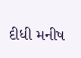દીધી મનીષ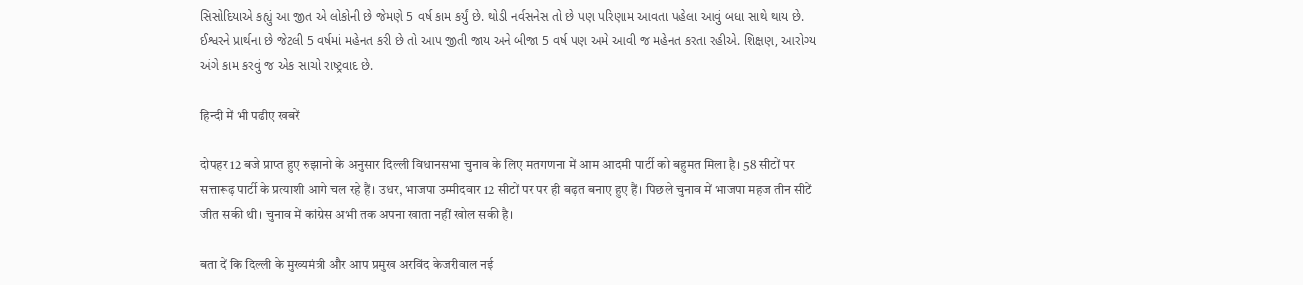સિસોદિયાએ કહ્યું આ જીત એ લોકોની છે જેમણે 5 વર્ષ કામ કર્યું છે. થોડી નર્વસનેસ તો છે પણ પરિણામ આવતા પહેલા આવું બધા સાથે થાય છે. ઈશ્વરને પ્રાર્થના છે જેટલી 5 વર્ષમાં મહેનત કરી છે તો આપ જીતી જાય અને બીજા 5 વર્ષ પણ અમે આવી જ મહેનત કરતા રહીએ. શિક્ષણ, આરોગ્ય અંગે કામ કરવું જ એક સાચો રાષ્ટ્રવાદ છે.

हिन्दी में भी पढीए खबरें

दोपहर 12 बजे प्राप्त हुए रुझानो के अनुसार दिल्ली विधानसभा चुनाव के लिए मतगणना में आम आदमी पार्टी को बहुमत मिला है। 58 सीटों पर सत्तारूढ़ पार्टी के प्रत्याशी आगे चल रहे हैं। उधर, भाजपा उम्मीदवार 12 सीटों पर पर ही बढ़त बनाए हुए हैं। पिछले चुनाव में भाजपा महज तीन सीटें जीत सकी थी। चुनाव में कांग्रेस अभी तक अपना खाता नहीं खोल सकी है।

बता दें कि दिल्ली के मुख्यमंत्री और आप प्रमुख अरविंद केजरीवाल नई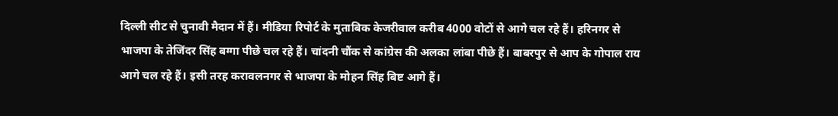दिल्ली सीट से चुनावी मैदान में हैं। मीडिया रिपोर्ट के मुताबिक केजरीवाल करीब 4000 वोटों से आगे चल रहे हैं। हरिनगर से भाजपा के तेजिंदर सिंह बग्गा पीछे चल रहे हैं। चांदनी चौंक से कांग्रेस की अलका लांबा पीछे हैं। बाबरपुर से आप के गोपाल राय आगे चल रहे हैं। इसी तरह करावलनगर से भाजपा के मोहन सिंह बिष्ट आगे हैं।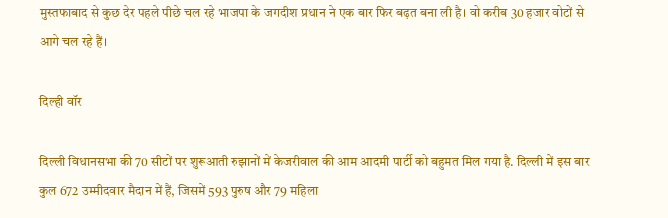मुस्तफाबाद से कुछ देर पहले पीछे चल रहे भाजपा के जगदीश प्रधान ने एक बार फिर बढ़त बना ली है। वो करीब 30 हजार वोटों से आगे चल रहे हैं।

दिल्ही वॉर

दिल्ली विधानसभा की 70 सीटों पर शुरूआती रुझानों में केजरीवाल की आम आदमी पार्टी को बहुमत मिल गया है. दिल्ली में इस बार कुल 672 उम्मीदवार मैदान में हैं, जिसमें 593 पुरुष और 79 महिला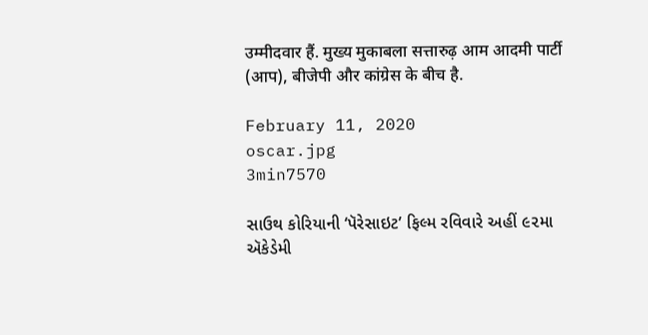उम्मीदवार हैं. मुख्य मुकाबला सत्तारुढ़ आम आदमी पार्टी (आप), बीजेपी और कांग्रेस के बीच है.

February 11, 2020
oscar.jpg
3min7570

સાઉથ કોરિયાની ‘પૅરેસાઇટ’ ફિલ્મ રવિવારે અહીં ૯૨મા ઍકેડેમી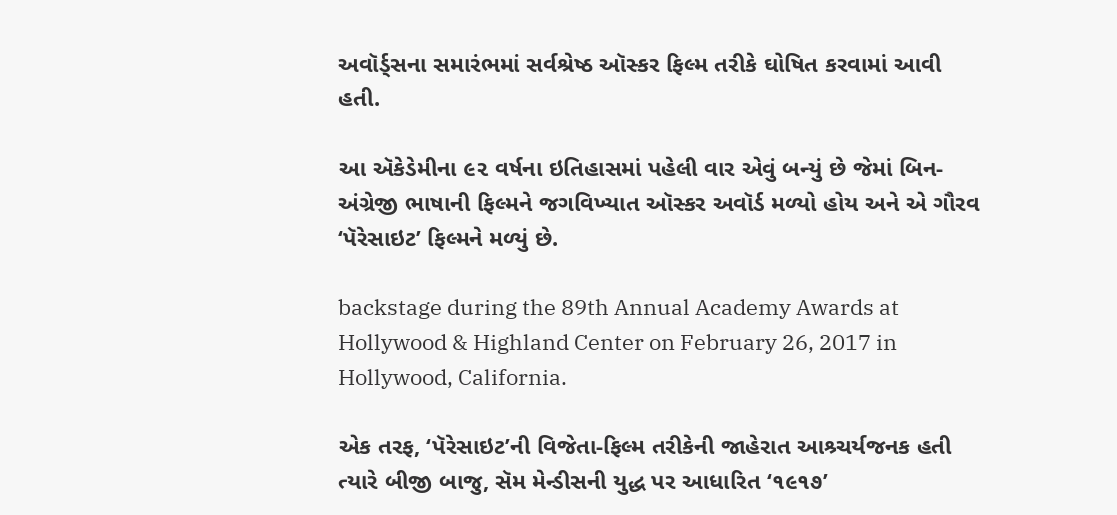અવૉર્ડ્સના સમારંભમાં સર્વશ્રેષ્ઠ ઑસ્કર ફિલ્મ તરીકે ઘોષિત કરવામાં આવી હતી.

આ ઍકેડેમીના ૯૨ વર્ષના ઇતિહાસમાં પહેલી વાર એવું બન્યું છે જેમાં બિન-અંગ્રેજી ભાષાની ફિલ્મને જગવિખ્યાત ઑસ્કર અવૉર્ડ મળ્યો હોય અને એ ગૌરવ ‘પૅરેસાઇટ’ ફિલ્મને મળ્યું છે.

backstage during the 89th Annual Academy Awards at Hollywood & Highland Center on February 26, 2017 in Hollywood, California.

એક તરફ, ‘પૅરેસાઇટ’ની વિજેતા-ફિલ્મ તરીકેની જાહેરાત આશ્ર્ચર્યજનક હતી ત્યારે બીજી બાજુ, સૅમ મેન્ડીસની યુદ્ધ પર આધારિત ‘૧૯૧૭’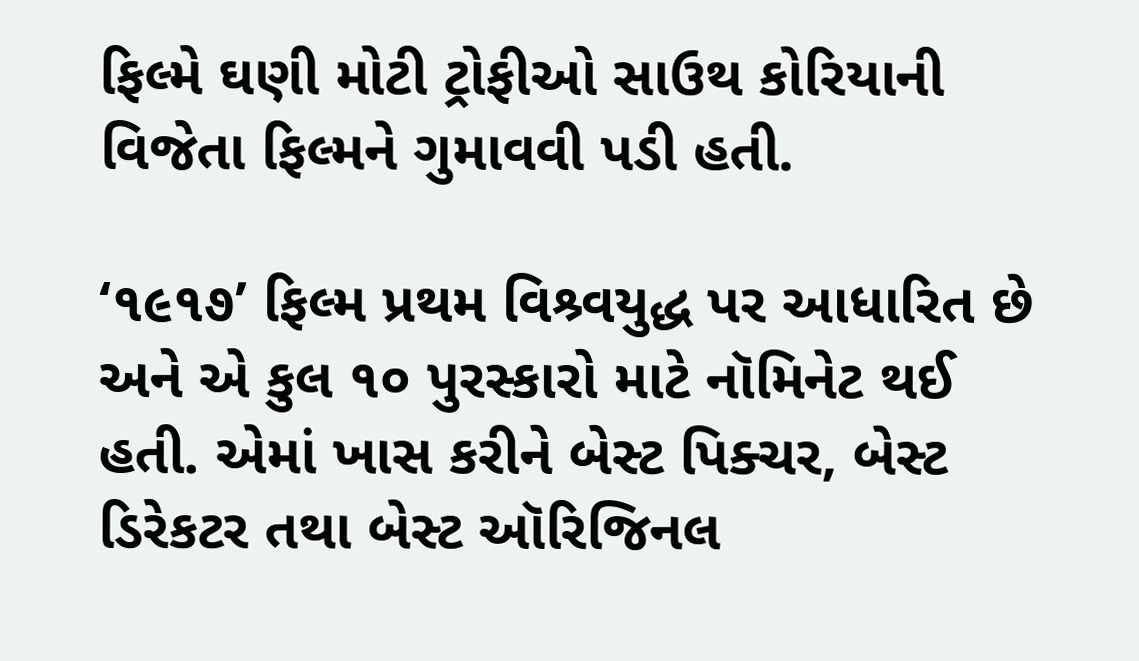ફિલ્મે ઘણી મોટી ટ્રોફીઓ સાઉથ કોરિયાની વિજેતા ફિલ્મને ગુમાવવી પડી હતી.

‘૧૯૧૭’ ફિલ્મ પ્રથમ વિશ્ર્વયુદ્ધ પર આધારિત છે અને એ કુલ ૧૦ પુરસ્કારો માટે નૉમિનેટ થઈ હતી. એમાં ખાસ કરીને બેસ્ટ પિક્ચર, બેસ્ટ ડિરેકટર તથા બેસ્ટ ઑરિજિનલ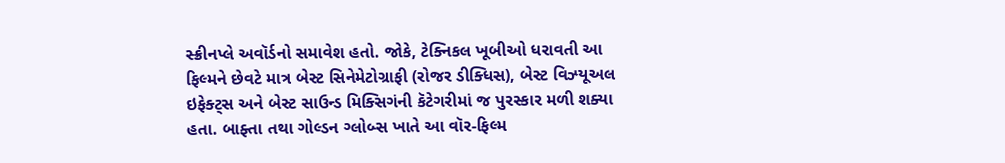સ્ક્રીનપ્લે અવૉર્ડનો સમાવેશ હતો. જોકે, ટેક્નિકલ ખૂબીઓ ધરાવતી આ ફિલ્મને છેવટે માત્ર બેસ્ટ સિનેમેટોગ્રાફી (રોજર ડીક્ધિસ), બેસ્ટ વિઝ્યૂઅલ ઇફેક્ટ્સ અને બેસ્ટ સાઉન્ડ મિક્સિગંની કૅટેગરીમાં જ પુરસ્કાર મળી શક્યા હતા. બાફ્તા તથા ગોલ્ડન ગ્લોબ્સ ખાતે આ વૉર-ફિલ્મ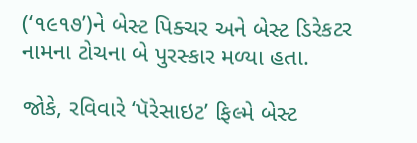(‘૧૯૧૭’)ને બેસ્ટ પિક્ચર અને બેસ્ટ ડિરેકટર નામના ટોચના બે પુરસ્કાર મળ્યા હતા.

જોકે, રવિવારે ‘પૅરેસાઇટ’ ફિલ્મે બેસ્ટ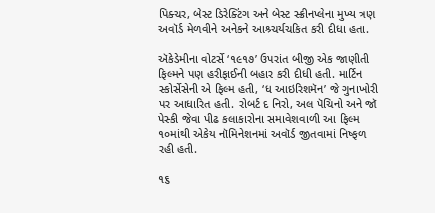પિક્ચર, બેસ્ટ ડિરેક્ટિંગ અને બેસ્ટ સ્ક્રીનપ્લેના મુખ્ય ત્રણ અવૉર્ડ મેળવીને અનેકને આશ્ર્ચર્યચકિત કરી દીધા હતા.

ઍકેડેમીના વોટર્સે ‘૧૯૧૭’ ઉપરાંત બીજી એક જાણીતી ફિલ્મને પણ હરીફાઈની બહાર કરી દીધી હતી. માર્ટિન સ્કોર્સેસેની એ ફિલ્મ હતી, ‘ધ આઇરિશમૅન’ જે ગુનાખોરી પર આધારિત હતી. રોબર્ટ દ નિરો, અલ પૅચિનો અને જૉ પેસ્કી જેવા પીઢ કલાકારોના સમાવેશવાળી આ ફિલ્મ ૧૦માંથી એકેય નૉમિનેશનમાં અવૉર્ડ જીતવામાં નિષ્ફળ રહી હતી.

૧૬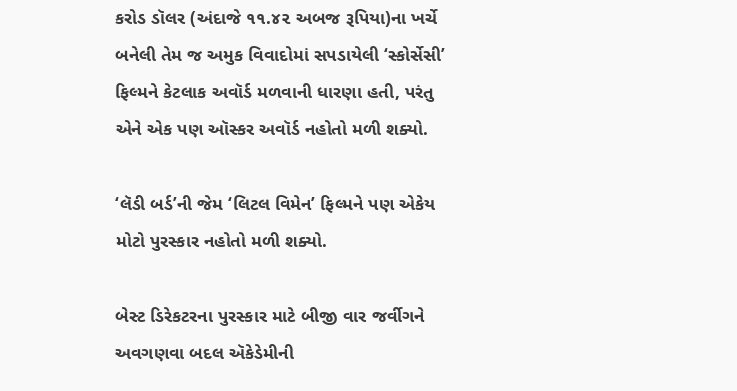કરોડ ડૉલર (અંદાજે ૧૧.૪૨ અબજ રૂપિયા)ના ખર્ચે બનેલી તેમ જ અમુક વિવાદોમાં સપડાયેલી ‘સ્કોર્સેસી’ ફિલ્મને કેટલાક અવૉર્ડ મળવાની ધારણા હતી, પરંતુ એને એક પણ ઑસ્કર અવૉર્ડ નહોતો મળી શક્યો.

‘લૅડી બર્ડ’ની જેમ ‘લિટલ વિમેન’ ફિલ્મને પણ એકેય મોટો પુરસ્કાર નહોતો મળી શક્યો.

બેસ્ટ ડિરેકટરના પુરસ્કાર માટે બીજી વાર જર્વીગને અવગણવા બદલ ઍકેડેમીની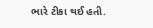ભારે ટીકા થઈ હતી.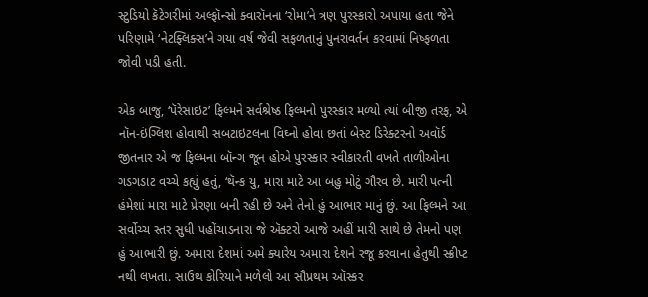સ્ટુડિયો કૅટેગરીમાં અલ્ફૉન્સો ક્વારૉનના ‘રોમા’ને ત્રણ પુરસ્કારો અપાયા હતા જેને પરિણામે ‘નેટફ્લિક્સ’ને ગયા વર્ષ જેવી સફળતાનું પુનરાવર્તન કરવામાં નિષ્ફળતા જોવી પડી હતી.

એક બાજુ, ‘પૅરેસાઇટ’ ફિલ્મને સર્વશ્રેષ્ઠ ફિલ્મનો પુરસ્કાર મળ્યો ત્યાં બીજી તરફ, એ નૉન-ઇંગ્લિશ હોવાથી સબટાઇટલના વિઘ્નો હોવા છતાં બેસ્ટ ડિરેક્ટરનો અવૉર્ડ જીતનાર એ જ ફિલ્મના બૉન્ગ જૂન હોએ પુરસ્કાર સ્વીકારતી વખતે તાળીઓના ગડગડાટ વચ્ચે કહ્યું હતું, ‘થૅન્ક યુ, મારા માટે આ બહુ મોટું ગૌરવ છે. મારી પત્ની હંમેશાં મારા માટે પ્રેરણા બની રહી છે અને તેનો હું આભાર માનું છું. આ ફિલ્મને આ સર્વોચ્ચ સ્તર સુધી પહોંચાડનારા જે ઍક્ટરો આજે અહીં મારી સાથે છે તેમનો પણ હું આભારી છું. અમારા દેશમાં અમે ક્યારેય અમારા દેશને રજૂ કરવાના હેતુથી સ્ક્રીપ્ટ નથી લખતા. સાઉથ કોરિયાને મળેલો આ સૌપ્રથમ ઑસ્કર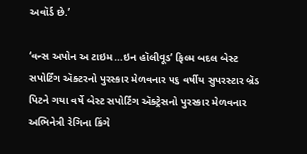અવૉર્ડ છે.’

‘વન્સ અપોન અ ટાઇમ…ઇન હૉલીવૂડ’ ફિલ્મ બદલ બેસ્ટ સપોર્ટિંગ ઍક્ટરનો પુરસ્કાર મેળવનાર ૫૬ વર્ષીય સુપરસ્ટાર બ્રૅડ પિટને ગયા વર્ષે બેસ્ટ સપોર્ટિંગ ઍક્ટ્રેસનો પુરસ્કાર મેળવનાર અભિનેત્રી રેગિના કિંગે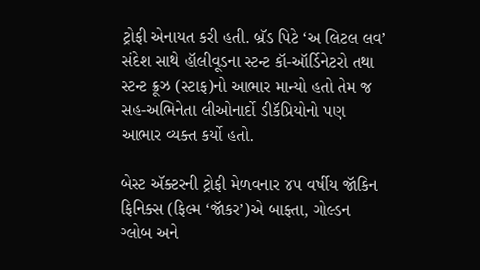ટ્રોફી એનાયત કરી હતી. બ્રૅડ પિટે ‘અ લિટલ લવ’ સંદેશ સાથે હૉલીવૂડના સ્ટન્ટ કૉ-ઑર્ડિનેટરો તથા સ્ટન્ટ ક્રૂઝ (સ્ટાફ)નો આભાર માન્યો હતો તેમ જ સહ-અભિનેતા લીઓનાર્દો ડીકૅપ્રિયોનો પણ આભાર વ્યક્ત કર્યો હતો.

બેસ્ટ ઍક્ટરની ટ્રોફી મેળવનાર ૪૫ વર્ષીય જૉકિન ફિનિક્સ (ફિલ્મ ‘જૉકર’)એ બાફ્તા, ગોલ્ડન ગ્લોબ અને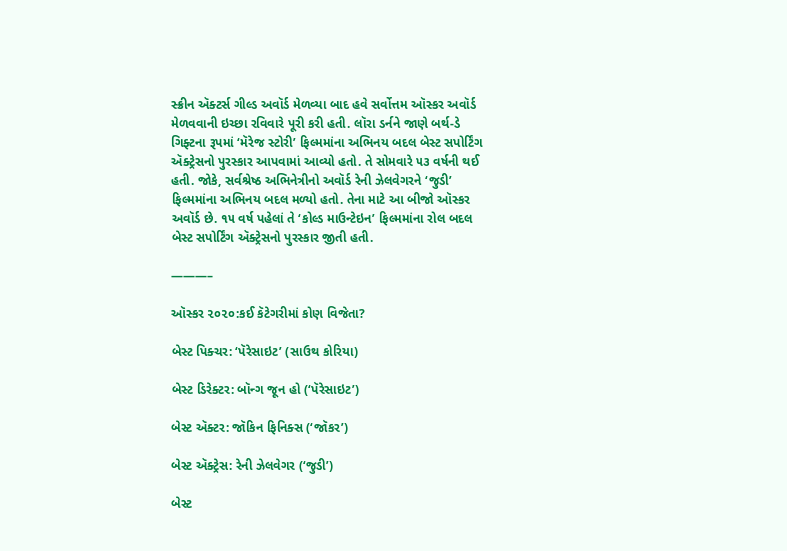સ્ક્રીન ઍક્ટર્સ ગીલ્ડ અવૉર્ડ મેળવ્યા બાદ હવે સર્વોત્તમ ઑસ્કર અવૉર્ડ મેળવવાની ઇચ્છા રવિવારે પૂરી કરી હતી. લૉરા ડર્નને જાણે બર્થ-ડે ગિફ્ટના રૂપમાં ‘મૅરેજ સ્ટોરી’ ફિલ્મમાંના અભિનય બદલ બેસ્ટ સપોર્ટિંગ ઍક્ટ્રેસનો પુરસ્કાર આપવામાં આવ્યો હતો. તે સોમવારે ૫૩ વર્ષની થઈ હતી. જોકે, સર્વશ્રેષ્ઠ અભિનેત્રીનો અવૉર્ડ રેની ઝેલવેગરને ‘જુડી’ ફિલ્મમાંના અભિનય બદલ મળ્યો હતો. તેના માટે આ બીજો ઑસ્કર અવૉર્ડ છે. ૧૫ વર્ષ પહેલાં તે ‘કોલ્ડ માઉન્ટેઇન’ ફિલ્મમાંના રોલ બદલ બેસ્ટ સપોર્ટિંગ ઍક્ટ્રેસનો પુરસ્કાર જીતી હતી.

———–

ઑસ્કર ૨૦૨૦:કઈ કૅટેગરીમાં કોણ વિજેતા?

બેસ્ટ પિક્ચર: ‘પૅરેસાઇટ’ (સાઉથ કોરિયા)

બેસ્ટ ડિરેક્ટર: બૉન્ગ જૂન હો (‘પૅરેસાઇટ’)

બેસ્ટ ઍક્ટર: જૉકિન ફિનિક્સ (‘જૉકર’)

બેસ્ટ ઍક્ટ્રેસ: રેની ઝેલવેગર (‘જુડી’)

બેસ્ટ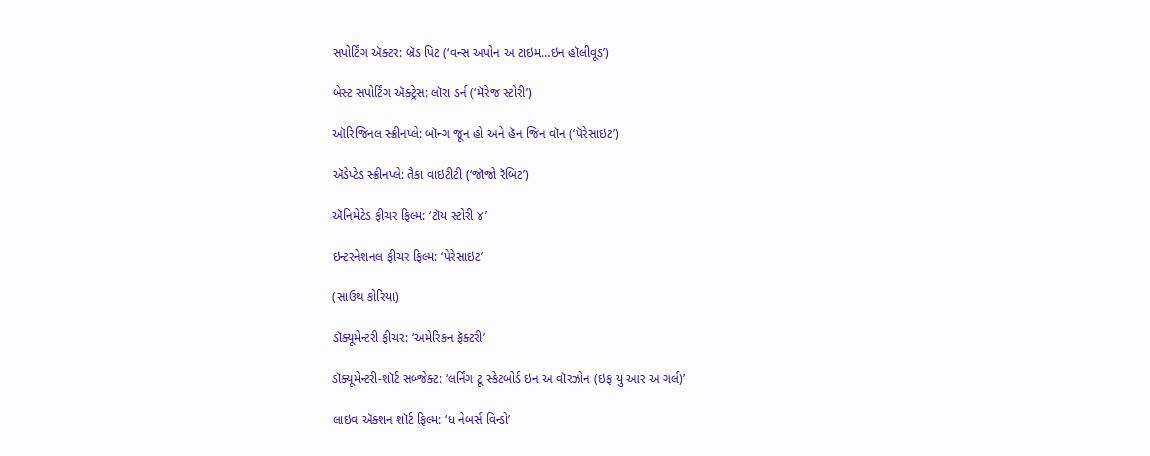સપોર્ટિંગ ઍક્ટર: બ્રૅડ પિટ (‘વન્સ અપોન અ ટાઇમ…ઇન હૉલીવૂડ’)

બેસ્ટ સપોર્ટિંગ ઍક્ટ્રેસ: લૉરા ડર્ન (‘મૅરેજ સ્ટોરી’)

ઑરિજિનલ સ્ક્રીનપ્લે: બૉન્ગ જૂન હો અને હૅન જિન વૉન (‘પૅરેસાઇટ’)

ઍડેપ્ટેડ સ્ક્રીનપ્લે: તૈકા વાઇટીટી (‘જૉજો રૅબિટ’)

ઍનિમેટેડ ફીચર ફિલ્મ: ‘ટૉય સ્ટોરી ૪’

ઇન્ટરનેશનલ ફીચર ફિલ્મ: ‘પેરેસાઇટ’

(સાઉથ કોરિયા)

ડૉક્યૂમેન્ટરી ફીચર: ‘અમેરિકન ફૅક્ટરી’

ડૉક્યૂમેન્ટરી-શૉર્ટ સબ્જેક્ટ: ‘લર્નિંગ ટૂ સ્કેટબોર્ડ ઇન અ વૉરઝોન (ઇફ યુ આર અ ગર્લ)’

લાઇવ ઍક્શન શૉર્ટ ફિલ્મ: ‘ધ નેબર્સ વિન્ડો’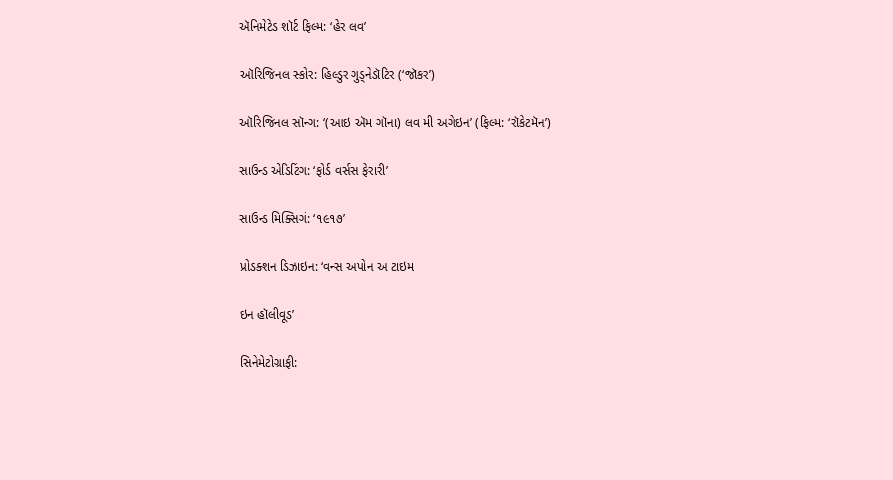ઍનિમેટેડ શૉર્ટ ફિલ્મ: ‘હેર લવ’

ઑરિજિનલ સ્કોર: હિલ્ડુર ગુડ્નેડૉટિર (‘જૉકર’)

ઑરિજિનલ સૉન્ગ: ‘(આઇ ઍમ ગૉના) લવ મી અગેઇન’ (ફિલ્મ: ‘રૉકેટમૅન’)

સાઉન્ડ એડિટિંગ: ‘ફોર્ડ વર્સસ ફેરારી’

સાઉન્ડ મિક્સિગં: ‘૧૯૧૭’

પ્રોડક્શન ડિઝાઇન: ‘વન્સ અપોન અ ટાઇમ

ઇન હૉલીવૂડ’

સિનેમેટોગ્રાફી: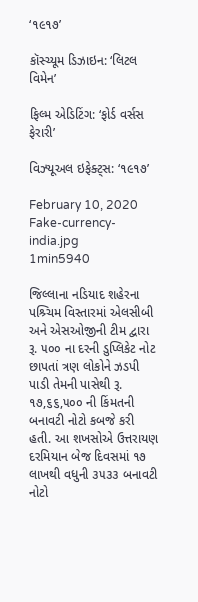‘૧૯૧૭’

કૉસ્ચ્યૂમ ડિઝાઇન: ‘લિટલ વિમેન’

ફિલ્મ એડિટિંગ: ‘ફોર્ડ વર્સસ ફેરારી’

વિઝ્યૂઅલ ઇફેક્ટ્સ: ‘૧૯૧૭’

February 10, 2020
Fake-currency-india.jpg
1min5940

જિલ્લાના નડિયાદ શહેરના પશ્ર્ચિમ વિસ્તારમાં એલસીબી અને એસઓજીની ટીમ દ્વારા રૂ. ૫૦૦ ના દરની ડુપ્લિકેટ નોટ છાપતાં ત્રણ લોકોને ઝડપી પાડી તેમની પાસેથી રૂ. ૧૭,૬૬,૫૦૦ ની કિંમતની બનાવટી નોટો કબજે કરી હતી. આ શખસોએ ઉત્તરાયણ દરમિયાન બેજ દિવસમાં ૧૭ લાખથી વધુની ૩૫૩૩ બનાવટી નોટો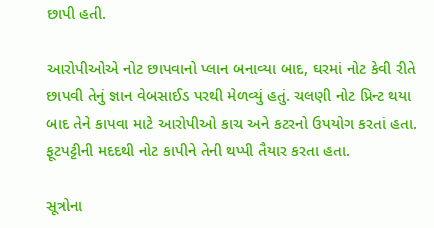છાપી હતી.

આરોપીઓએ નોટ છાપવાનો પ્લાન બનાવ્યા બાદ, ઘરમાં નોટ કેવી રીતે છાપવી તેનું જ્ઞાન વેબસાઈડ પરથી મેળવ્યું હતું. ચલણી નોટ પ્રિન્ટ થયા બાદ તેને કાપવા માટે આરોપીઓ કાચ અને કટરનો ઉપયોગ કરતાં હતા. ફૂટપટ્ટીની મદદથી નોટ કાપીને તેની થપ્પી તૈયાર કરતા હતા.

સૂત્રોના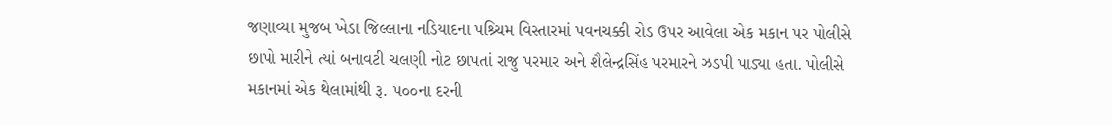જણાવ્યા મુજબ ખેડા જિલ્લાના નડિયાદના પશ્ર્ચિમ વિસ્તારમાં પવનચક્કી રોડ ઉપર આવેલા એક મકાન પર પોલીસે છાપો મારીને ત્યાં બનાવટી ચલણી નોટ છાપતાં રાજુ પરમાર અને શૈલેન્દ્રસિંહ પરમારને ઝડપી પાડ્યા હતા. પોલીસે મકાનમાં એક થેલામાંથી રૂ. ૫૦૦ના દરની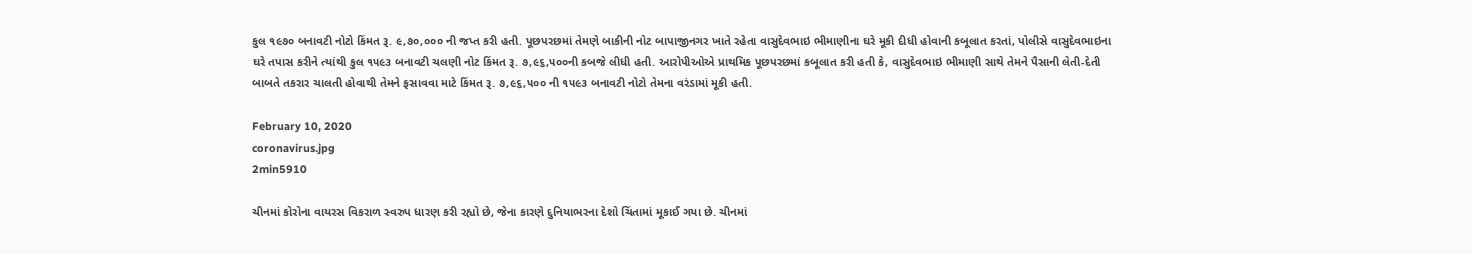કુલ ૧૯૭૦ બનાવટી નોટો કિંમત રૂ. ૯,૭૦,૦૦૦ ની જપ્ત કરી હતી. પૂછપરછમાં તેમણે બાકીની નોટ બાપાજીનગર ખાતે રહેતા વાસુદેવભાઇ ભીમાણીના ઘરે મૂકી દીધી હોવાની કબૂલાત કરતાં, પોલીસે વાસુદેવભાઇના ઘરે તપાસ કરીને ત્યાંથી કુલ ૧૫૯૩ બનાવટી ચલણી નોટ કિંમત રૂ. ૭,૯૬,૫૦૦ની કબજે લીધી હતી. આરોપીઓએ પ્રાથમિક પૂછપરછમાં કબૂલાત કરી હતી કે, વાસુદેવભાઇ ભીમાણી સાથે તેમને પૈસાની લેતી-દેતી બાબતે તકરાર ચાલતી હોવાથી તેમને ફસાવવા માટે કિંમત રૂ. ૭,૯૬,૫૦૦ ની ૧૫૯૩ બનાવટી નોટો તેમના વરંડામાં મૂકી હતી.

February 10, 2020
coronavirus.jpg
2min5910

ચીનમાં કોરોના વાયરસ વિકરાળ સ્વરુપ ધારણ કરી રહ્યો છે, જેના કારણે દુનિયાભરના દેશો ચિંતામાં મૂકાઈ ગયા છે. ચીનમાં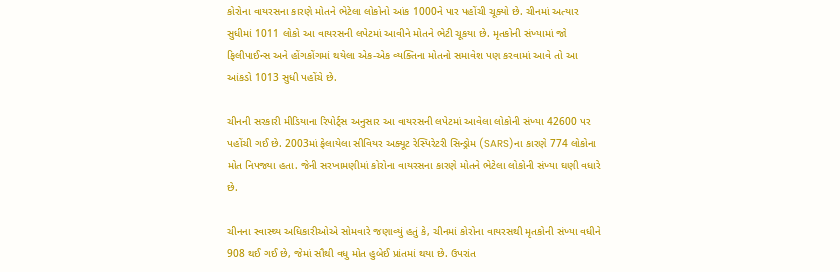કોરોના વાયરસના કારણે મોતને ભેટેલા લોકોનો આંક 1000ને પાર પહોંચી ચૂક્યો છે. ચીનમાં અત્યાર સુધીમાં 1011 લોકો આ વાયરસની લપેટમાં આવીને મોતને ભેટી ચૂકયા છે. મૃતકોની સંખ્યામાં જો ફિલીપાઈન્સ અને હોંગકોંગમાં થયેલા એક-એક વ્યક્તિના મોતનો સમાવેશ પણ કરવામાં આવે તો આ આંકડો 1013 સુધી પહોંચે છે.

ચીનની સરકારી મીડિયાના રિપોર્ટ્સ અનુસાર આ વાયરસની લપેટમાં આવેલા લોકોની સંખ્યા 42600 પર પહોંચી ગઈ છે. 2003માં ફેલાયેલા સીવિયર અક્યૂટ રેસ્પિરેટરી સિન્ડ્રોમ (SARS)ના કારણે 774 લોકોના મોત નિપજ્યા હતા. જેની સરખામણીમાં કોરોના વાયરસના કારણે મોતને ભેટેલા લોકોની સંખ્યા ઘણી વધારે છે.

ચીનના સ્વાસ્થ્ય અધિકારીઓએ સોમવારે જણાવ્યું હતું કે, ચીનમાં કોરોના વાયરસથી મૃતકોની સંખ્યા વધીને 908 થઈ ગઈ છે, જેમાં સૌથી વધુ મોત હુબેઈ પ્રાંતમાં થયા છે. ઉપરાંત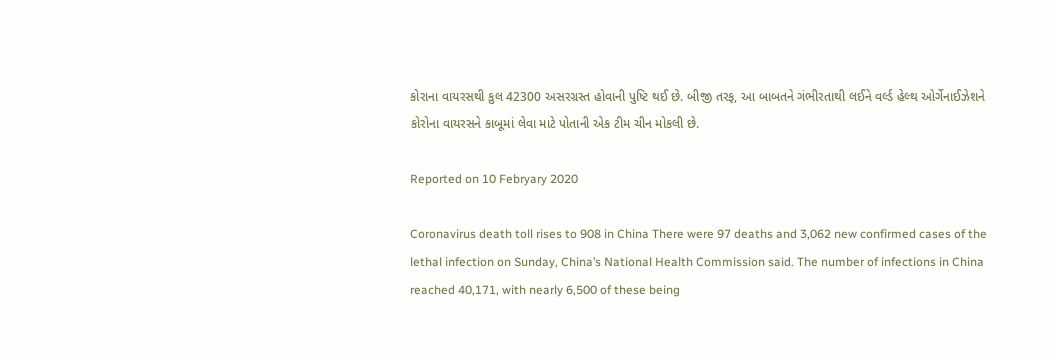કોરાના વાયરસથી કુલ 42300 અસરગ્રસ્ત હોવાની પુષ્ટિ થઈ છે. બીજી તરફ, આ બાબતને ગંભીરતાથી લઈને વર્લ્ડ હેલ્થ ઓર્ગેનાઈઝેશને કોરોના વાયરસને કાબૂમાં લેવા માટે પોતાની એક ટીમ ચીન મોકલી છે.

Reported on 10 Febryary 2020

Coronavirus death toll rises to 908 in China There were 97 deaths and 3,062 new confirmed cases of the lethal infection on Sunday, China’s National Health Commission said. The number of infections in China reached 40,171, with nearly 6,500 of these being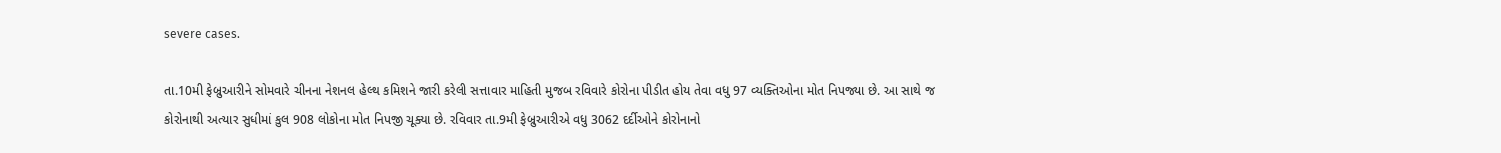severe cases.

તા.10મી ફેબ્રુઆરીને સોમવારે ચીનના નેશનલ હેલ્થ કમિશને જારી કરેલી સત્તાવાર માહિતી મુજબ રવિવારે કોરોના પીડીત હોય તેવા વધુ 97 વ્યક્તિઓના મોત નિપજ્યા છે. આ સાથે જ કોરોનાથી અત્યાર સુધીમાં કુલ 908 લોકોના મોત નિપજી ચૂક્યા છે. રવિવાર તા.9મી ફેબ્રુઆરીએ વધુ 3062 દર્દીઓને કોરોનાનો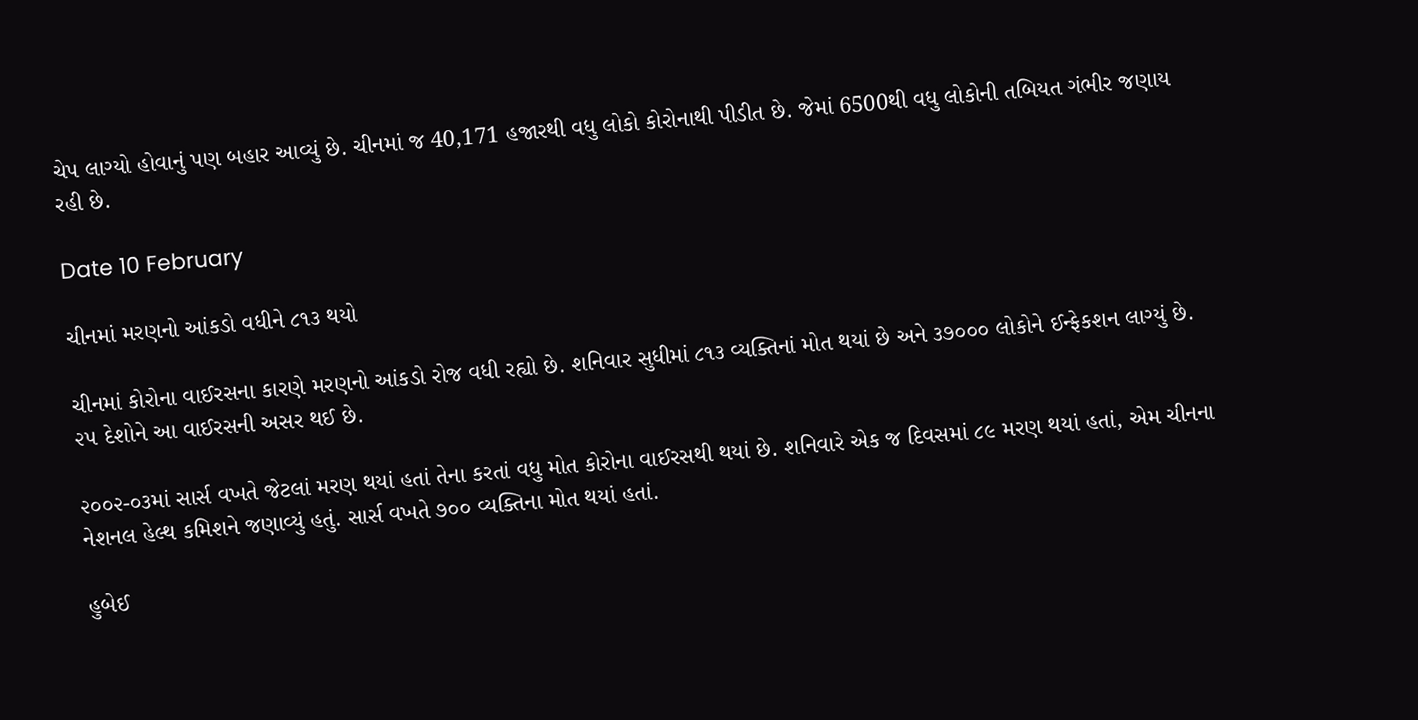ચેપ લાગ્યો હોવાનું પણ બહાર આવ્યું છે. ચીનમાં જ 40,171 હજારથી વધુ લોકો કોરોનાથી પીડીત છે. જેમાં 6500થી વધુ લોકોની તબિયત ગંભીર જણાય રહી છે.

Date 10 February

ચીનમાં મરણનો આંકડો વધીને ૮૧૩ થયો

ચીનમાં કોરોના વાઈરસના કારણે મરણનો આંકડો રોજ વધી રહ્યો છે. શનિવાર સુધીમાં ૮૧૩ વ્યક્તિનાં મોત થયાં છે અને ૩૭૦૦૦ લોકોને ઈન્ફેકશન લાગ્યું છે. ૨૫ દેશોને આ વાઈરસની અસર થઈ છે.

૨૦૦૨-૦૩માં સાર્સ વખતે જેટલાં મરણ થયાં હતાં તેના કરતાં વધુ મોત કોરોના વાઈરસથી થયાં છે. શનિવારે એક જ દિવસમાં ૮૯ મરણ થયાં હતાં, એમ ચીનના નેશનલ હેલ્થ કમિશને જણાવ્યું હતું. સાર્સ વખતે ૭૦૦ વ્યક્તિના મોત થયાં હતાં.

હુબેઈ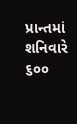પ્રાન્તમાં શનિવારે ૬૦૦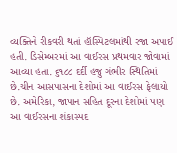વ્યક્તિને રીકવરી થતાં હૉસ્પિટલમાંથી રજા અપાઈ હતી. ડિસેમ્બરમાં આ વાઈરસ પ્રથમવાર જોવામાં આવ્યા હતા. ૬૧૮૮ દર્દી હજુ ગંભીર સ્થિતિમાં છે.ચીન આસપાસના દેશોમાં આ વાઈરસ ફેલાયો છે. અમેરિકા, જાપાન સહિત દૂરના દેશોમાં પણ આ વાઈરસના શંકાસ્પદ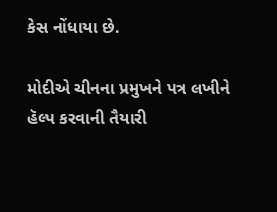કેસ નોંધાયા છે.

મોદીએ ચીનના પ્રમુખને પત્ર લખીને હૅલ્પ કરવાની તૈયારી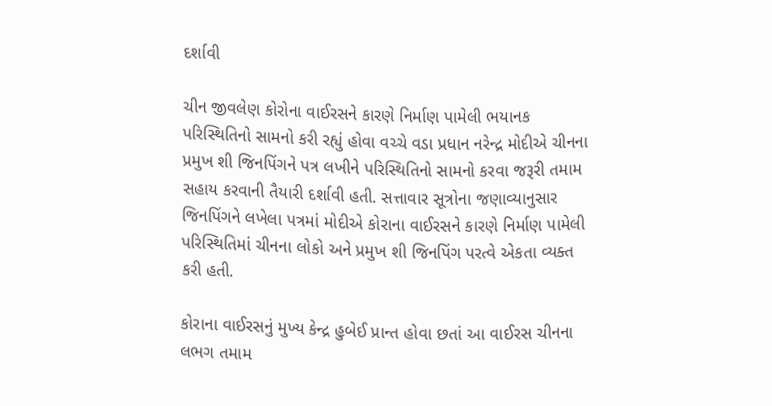દર્શાવી

ચીન જીવલેણ કોરોના વાઈરસને કારણે નિર્માણ પામેલી ભયાનક પરિસ્થિતિનો સામનો કરી રહ્યું હોવા વચ્ચે વડા પ્રધાન નરેન્દ્ર મોદીએ ચીનના પ્રમુખ શી જિનપિંગને પત્ર લખીને પરિસ્થિતિનો સામનો કરવા જરૂરી તમામ સહાય કરવાની તૈયારી દર્શાવી હતી. સત્તાવાર સૂત્રોના જણાવ્યાનુસાર જિનપિંગને લખેલા પત્રમાં મોદીએ કોરાના વાઈરસને કારણે નિર્માણ પામેલી પરિસ્થિતિમાં ચીનના લોકો અને પ્રમુખ શી જિનપિંગ પરત્વે એકતા વ્યક્ત કરી હતી.

કોરાના વાઈરસનું મુખ્ય કેન્દ્ર હુબેઈ પ્રાન્ત હોવા છતાં આ વાઈરસ ચીનના લભગ તમામ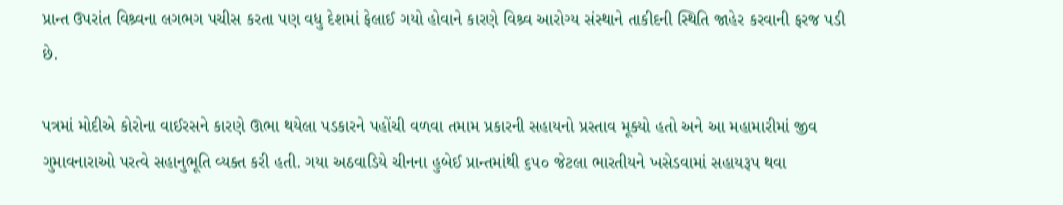પ્રાન્ત ઉપરાંત વિશ્ર્વના લગભગ પચીસ કરતા પણ વધુ દેશમાં ફેલાઈ ગયો હોવાને કારણે વિશ્ર્વ આરોગ્ય સંસ્થાને તાકીદની સ્થિતિ જાહેર કરવાની ફરજ પડી છે.

પત્રમાં મોદીએ કોરોના વાઈરસને કારણે ઊભા થયેલા પડકારને પહોંચી વળવા તમામ પ્રકારની સહાયનો પ્રસ્તાવ મૂક્યો હતો અને આ મહામારીમાં જીવ ગુમાવનારાઓ પરત્વે સહાનુભૂતિ વ્યક્ત કરી હતી. ગયા અઠવાડિયે ચીનના હુબેઈ પ્રાન્તમાંથી ૬૫૦ જેટલા ભારતીયને ખસેડવામાં સહાયરૂપ થવા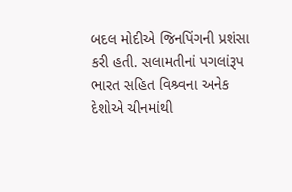બદલ મોદીએ જિનપિંગની પ્રશંસા કરી હતી. સલામતીનાં પગલાંરૂપ ભારત સહિત વિશ્ર્વના અનેક દેશોએ ચીનમાંથી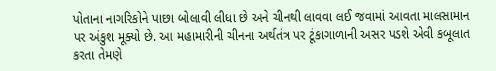પોતાના નાગરિકોને પાછા બોલાવી લીધા છે અને ચીનથી લાવવા લઈ જવામાં આવતા માલસામાન પર અંકુશ મૂક્યો છે. આ મહામારીની ચીનના અર્થતંત્ર પર ટૂંકાગાળાની અસર પડશે એવી કબૂલાત કરતા તેમણે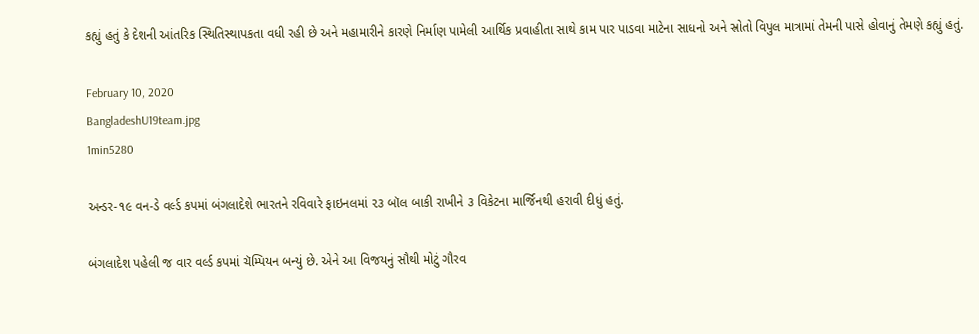કહ્યું હતું કે દેશની આંતરિક સ્થિતિસ્થાપકતા વધી રહી છે અને મહામારીને કારણે નિર્માણ પામેલી આર્થિક પ્રવાહીતા સાથે કામ પાર પાડવા માટેના સાધનો અને સ્રોતો વિપુલ માત્રામાં તેમની પાસે હોવાનું તેમણે કહ્યું હતું.

February 10, 2020
BangladeshU19team.jpg
1min5280

અન્ડર-૧૯ વન-ડે વર્લ્ડ કપમાં બંગલાદેશે ભારતને રવિવારે ફાઇનલમાં ૨૩ બૉલ બાકી રાખીને ૩ વિકેટના માર્જિનથી હરાવી દીધું હતું.

બંગલાદેશ પહેલી જ વાર વર્લ્ડ કપમાં ચૅમ્પિયન બન્યું છે. એને આ વિજયનું સૌથી મોટું ગૌરવ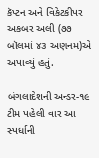કૅપ્ટન અને વિકેટકીપર અકબર અલી (૭૭ બૉલમાં ૪૩ અણનમ)એ અપાવ્યું હતું.

બંગલાદેશની અન્ડર-૧૯ ટીમ પહેલી વાર આ સ્પર્ધાની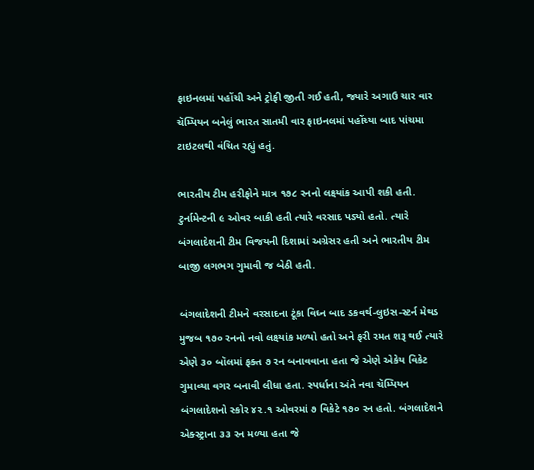ફાઇનલમાં પહોંચી અને ટ્રોફી જીતી ગઈ હતી, જ્યારે અગાઉ ચાર વાર ચૅમ્પિયન બનેલું ભારત સાતમી વાર ફાઇનલમાં પહોંચ્યા બાદ પાંચમા ટાઇટલથી વંચિત રહ્યું હતું.

ભારતીય ટીમ હરીફોને માત્ર ૧૭૮ રનનો લક્ષ્યાંક આપી શકી હતી. ટુર્નામેન્ટની ૯ ઓવર બાકી હતી ત્યારે વરસાદ પડ્યો હતો. ત્યારે બંગલાદેશની ટીમ વિજયની દિશામાં અગ્રેસર હતી અને ભારતીય ટીમ બાજી લગભગ ગુમાવી જ બેઠી હતી.

બંગલાદેશની ટીમને વરસાદના ટૂંકા વિઘ્ન બાદ ડકવર્થ-લુઇસ-સ્ટર્ન મેથડ મુજબ ૧૭૦ રનનો નવો લક્ષ્યાંક મળ્યો હતો અને ફરી રમત શરૂ થઈ ત્યારે એણે ૩૦ બૉલમાં ફક્ત ૭ રન બનાવવાના હતા જે એણે એકેય વિકેટ ગુમાવ્યા વગર બનાવી લીધા હતા. સ્પર્ધાના અંતે નવા ચૅમ્પિયન બંગલાદેશનો સ્કોર ૪૨.૧ ઓવરમાં ૭ વિકેટે ૧૭૦ રન હતો. બંગલાદેશને એક્સ્ટ્રાના ૩૩ રન મળ્યા હતા જે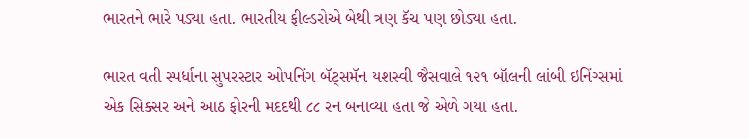ભારતને ભારે પડ્યા હતા. ભારતીય ફીલ્ડરોએ બેથી ત્રણ કૅચ પણ છોડ્યા હતા.

ભારત વતી સ્પર્ધાના સુપરસ્ટાર ઓપનિંગ બૅટ્સમૅન યશસ્વી જૈસવાલે ૧૨૧ બૉલની લાંબી ઇનિંગ્સમાં એક સિક્સર અને આઠ ફોરની મદદથી ૮૮ રન બનાવ્યા હતા જે એળે ગયા હતા.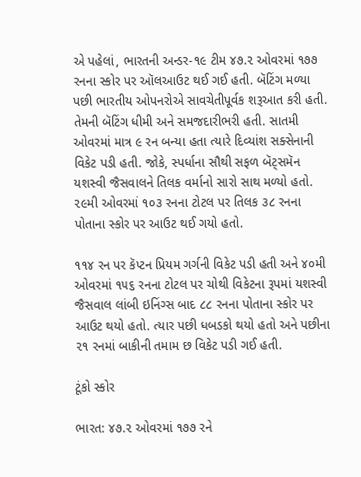એ પહેલાં, ભારતની અન્ડર-૧૯ ટીમ ૪૭.૨ ઓવરમાં ૧૭૭ રનના સ્કોર પર ઑલઆઉટ થઈ ગઈ હતી. બૅટિંગ મળ્યા પછી ભારતીય ઓપનરોએ સાવચેતીપૂર્વક શરૂઆત કરી હતી. તેમની બૅટિંગ ધીમી અને સમજદારીભરી હતી. સાતમી ઓવરમાં માત્ર ૯ રન બન્યા હતા ત્યારે દિવ્યાંશ સક્સેનાની વિકેટ પડી હતી. જોકે, સ્પર્ધાના સૌથી સફળ બૅટ્સમૅન યશસ્વી જૈસવાલને તિલક વર્માનો સારો સાથ મળ્યો હતો. ૨૯મી ઓવરમાં ૧૦૩ રનના ટોટલ પર તિલક ૩૮ રનના પોતાના સ્કોર પર આઉટ થઈ ગયો હતો.

૧૧૪ રન પર કૅપ્ટન પ્રિયમ ગર્ગની વિકેટ પડી હતી અને ૪૦મી ઓવરમાં ૧૫૬ રનના ટોટલ પર ચોથી વિકેટના રૂપમાં યશસ્વી જૈસવાલ લાંબી ઇનિંગ્સ બાદ ૮૮ રનના પોતાના સ્કોર પર આઉટ થયો હતો. ત્યાર પછી ધબડકો થયો હતો અને પછીના ૨૧ રનમાં બાકીની તમામ છ વિકેટ પડી ગઈ હતી.

ટૂંકો સ્કોર

ભારત: ૪૭.૨ ઓવરમાં ૧૭૭ રને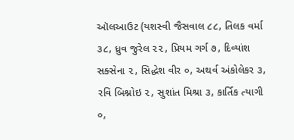ઑલઆઉટ (યશસ્વી જૈસવાલ ૮૮, તિલક વર્મા ૩૮, ધ્રુવ જુરેલ ૨૨, પ્રિયમ ગર્ગ ૭, દિવ્યાંશ સક્સેના ૨, સિદ્ધેશ વીર ૦, અથર્વ અંકોલેકર ૩, રવિ બિશ્નોઇ ૨, સુશાંત મિશ્રા ૩, કાર્તિક ત્યાગી ૦,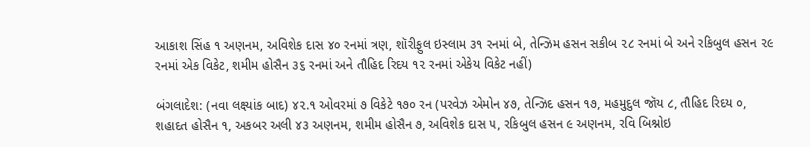આકાશ સિંહ ૧ અણનમ, અવિશેક દાસ ૪૦ રનમાં ત્રણ, શૉરીફુલ ઇસ્લામ ૩૧ રનમાં બે, તેન્ઝિમ હસન સકીબ ૨૮ રનમાં બે અને રકિબુલ હસન ૨૯ રનમાં એક વિકેટ, શમીમ હોસૈન ૩૬ રનમાં અને તૌહિદ રિદય ૧૨ રનમાં એકેય વિકેટ નહીં)

બંગલાદેશ: (નવા લક્ષ્યાંક બાદ) ૪૨.૧ ઓવરમાં ૭ વિકેટે ૧૭૦ રન (પરવેઝ એમોન ૪૭, તેન્ઝિદ હસન ૧૭, મહમુદુલ જૉય ૮, તૌહિદ રિદય ૦, શહાદત હોસૈન ૧, અકબર અલી ૪૩ અણનમ, શમીમ હોસૈન ૭, અવિશેક દાસ ૫, રકિબુલ હસન ૯ અણનમ, રવિ બિશ્નોઇ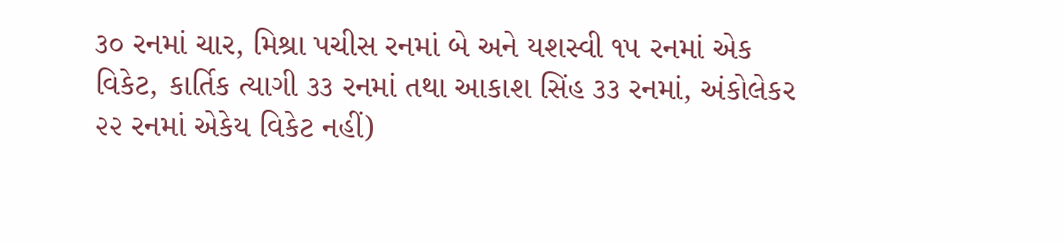૩૦ રનમાં ચાર, મિશ્રા પચીસ રનમાં બે અને યશસ્વી ૧૫ રનમાં એક વિકેટ, કાર્તિક ત્યાગી ૩૩ રનમાં તથા આકાશ સિંહ ૩૩ રનમાં, અંકોલેકર ૨૨ રનમાં એકેય વિકેટ નહીં)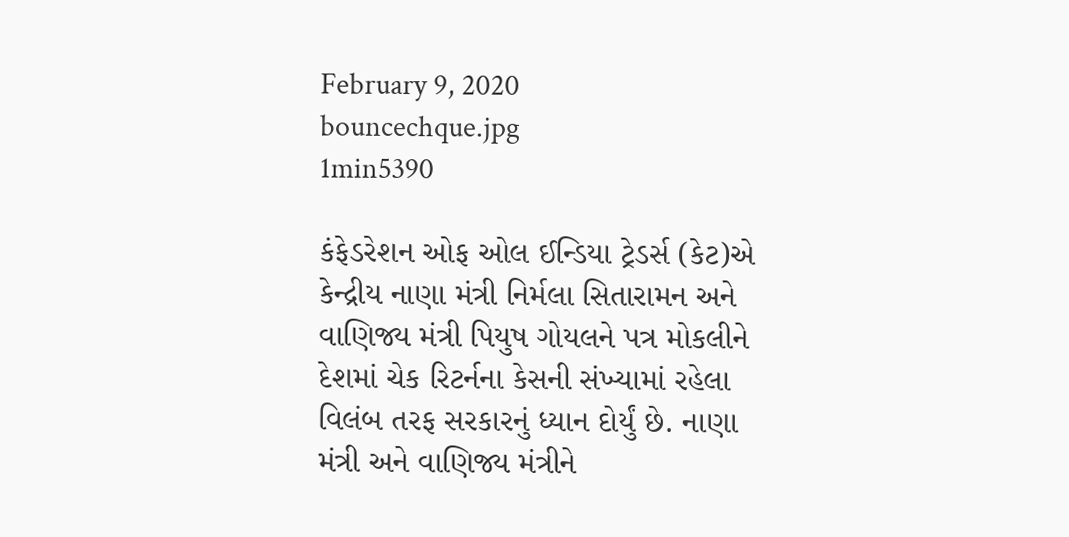February 9, 2020
bouncechque.jpg
1min5390

કંફેડરેશન ઓફ ઓલ ઈન્ડિયા ટ્રેડર્સ (કેટ)એ કેન્દ્રીય નાણા મંત્રી નિર્મલા સિતારામન અને વાણિજ્ય મંત્રી પિયુષ ગોયલને પત્ર મોકલીને દેશમાં ચેક રિટર્નના કેસની સંખ્યામાં રહેલા વિલંબ તરફ સરકારનું ધ્યાન દોર્યું છે. નાણા મંત્રી અને વાણિજ્ય મંત્રીને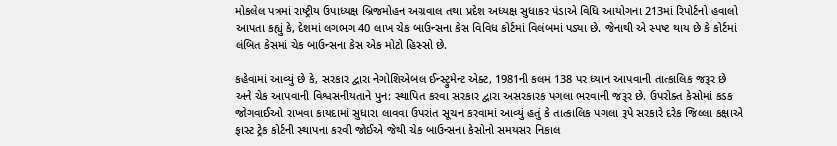મોકલેલ પત્રમાં રાષ્ટ્રીય ઉપાધ્યક્ષ બ્રિજમોહન અગ્રવાલ તથા પ્રદેશ અધ્યક્ષ સુધાકર પંડાએ વિધિ આયોગના 213માં રિપોર્ટનો હવાલો આપતા કહ્યું કે, દેશમાં લગભગ 40 લાખ ચેક બાઉન્સના કેસ વિવિધ કોર્ટમાં વિલંબમાં પડ્યા છે. જેનાથી એ સ્પષ્ટ થાય છે કે કોર્ટમાં લંબિત કેસમાં ચેક બાઉન્સના કેસ એક મોટો હિસ્સો છે.

કહેવામાં આવ્યું છે કે, સરકાર દ્વારા નેગોશિએબલ ઈન્સ્ટ્રુમેન્ટ એક્ટ, 1981ની કલમ 138 પર ધ્યાન આપવાની તાત્કાલિક જરૂર છે અને ચેક આપવાની વિશ્વસનીયતાને પુન: સ્થાપિત કરવા સરકાર દ્વારા અસરકારક પગલા ભરવાની જરૂર છે. ઉપરોક્ત કેસોમાં કડક જોગવાઈઓ રાખવા કાયદામાં સુધારા લાવવા ઉપરાંત સૂચન કરવામાં આવ્યું હતું કે તાત્કાલિક પગલા રૂપે સરકારે દરેક જિલ્લા કક્ષાએ ફાસ્ટ ટ્રેક કોર્ટની સ્થાપના કરવી જોઈએ જેથી ચેક બાઉન્સના કેસોનો સમયસર નિકાલ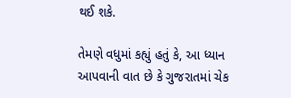થઈ શકે.

તેમણે વધુમાં કહ્યું હતું કે, આ ધ્યાન આપવાની વાત છે કે ગુજરાતમાં ચેક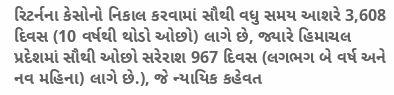રિટર્નના કેસોનો નિકાલ કરવામાં સૌથી વધુ સમય આશરે 3,608 દિવસ (10 વર્ષથી થોડો ઓછો) લાગે છે, જ્યારે હિમાચલ પ્રદેશમાં સૌથી ઓછો સરેરાશ 967 દિવસ (લગભગ બે વર્ષ અને નવ મહિના) લાગે છે.), જે ન્યાયિક કહેવત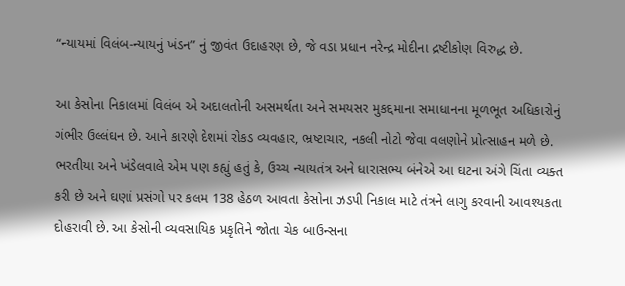“ન્યાયમાં વિલંબ-ન્યાયનું ખંડન” નું જીવંત ઉદાહરણ છે, જે વડા પ્રધાન નરેન્દ્ર મોદીના દ્રષ્ટીકોણ વિરુદ્ધ છે.

આ કેસોના નિકાલમાં વિલંબ એ અદાલતોની અસમર્થતા અને સમયસર મુકદ્દમાના સમાધાનના મૂળભૂત અધિકારોનું ગંભીર ઉલ્લંઘન છે. આને કારણે દેશમાં રોકડ વ્યવહાર, ભ્રષ્ટાચાર, નકલી નોટો જેવા વલણોને પ્રોત્સાહન મળે છે. ભરતીયા અને ખંડેલવાલે એમ પણ કહ્યું હતું કે, ઉચ્ચ ન્યાયતંત્ર અને ધારાસભ્ય બંનેએ આ ઘટના અંગે ચિંતા વ્યક્ત કરી છે અને ઘણાં પ્રસંગો પર કલમ 138 હેઠળ આવતા કેસોના ઝડપી નિકાલ માટે તંત્રને લાગુ કરવાની આવશ્યકતા દોહરાવી છે. આ કેસોની વ્યવસાયિક પ્રકૃતિને જોતા ચેક બાઉન્સના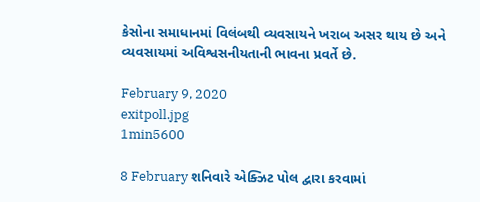કેસોના સમાધાનમાં વિલંબથી વ્યવસાયને ખરાબ અસર થાય છે અને વ્યવસાયમાં અવિશ્વસનીયતાની ભાવના પ્રવર્તે છે.

February 9, 2020
exitpoll.jpg
1min5600

8 February શનિવારે એક્ઝિટ પોલ દ્વારા કરવામાં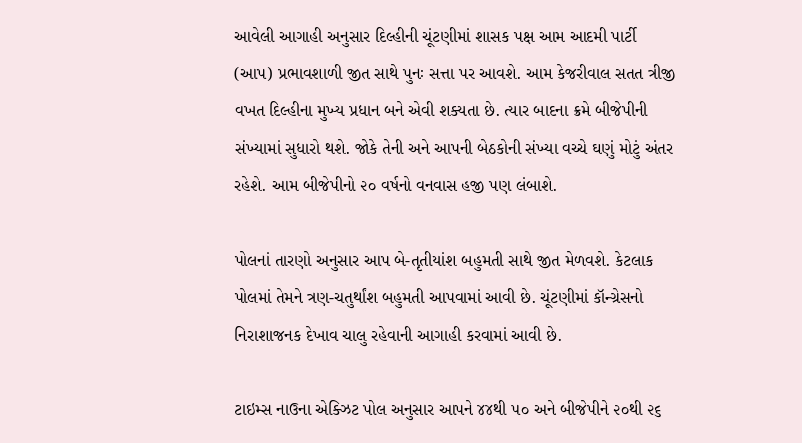આવેલી આગાહી અનુસાર દિલ્હીની ચૂંટણીમાં શાસક પક્ષ આમ આદમી પાર્ટી (આપ) પ્રભાવશાળી જીત સાથે પુનઃ સત્તા પર આવશે. આમ કેજરીવાલ સતત ત્રીજી વખત દિલ્હીના મુખ્ય પ્રધાન બને એવી શક્યતા છે. ત્યાર બાદના ક્રમે બીજેપીની સંખ્યામાં સુધારો થશે. જોકે તેની અને આપની બેઠકોની સંખ્યા વચ્ચે ઘણું મોટું અંતર રહેશે. આમ બીજેપીનો ૨૦ વર્ષનો વનવાસ હજી પણ લંબાશે.

પોલનાં તારણો અનુસાર આપ બે-તૃતીયાંશ બહુમતી સાથે જીત મેળવશે. કેટલાક પોલમાં તેમને ત્રણ-ચતુર્થાંશ બહુમતી આપવામાં આવી છે. ચૂંટણીમાં કૉન્ગ્રેસનો નિરાશાજનક દેખાવ ચાલુ રહેવાની આગાહી કરવામાં આવી છે.

ટાઇમ્સ નાઉના એક્ઝિટ પોલ અનુસાર આપને ૪૪થી ૫૦ અને બીજેપીને ૨૦થી ૨૬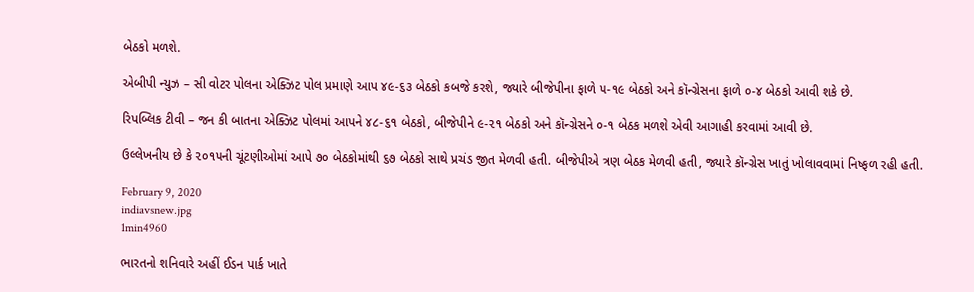બેઠકો મળશે.

એબીપી ન્યુઝ – સી વોટર પોલના એક્ઝિટ પોલ પ્રમાણે આપ ૪૯-૬૩ બેઠકો કબજે કરશે, જ્યારે બીજેપીના ફાળે ૫-૧૯ બેઠકો અને કૉન્ગ્રેસના ફાળે ૦-૪ બેઠકો આવી શકે છે.

રિપબ્લિક ટીવી – જન કી બાતના એક્ઝિટ પોલમાં આપને ૪૮-૬૧ બેઠકો, બીજેપીને ૯-૨૧ બેઠકો અને કૉન્ગ્રેસને ૦-૧ બેઠક મળશે એવી આગાહી કરવામાં આવી છે.

ઉલ્લેખનીય છે કે ૨૦૧૫ની ચૂંટણીઓમાં આપે ૭૦ બેઠકોમાંથી ૬૭ બેઠકો સાથે પ્રચંડ જીત મેળવી હતી. બીજેપીએ ત્રણ બેઠક મેળવી હતી, જ્યારે કૉન્ગ્રેસ ખાતું ખોલાવવામાં નિષ્ફળ રહી હતી.

February 9, 2020
indiavsnew.jpg
1min4960

ભારતનો શનિવારે અહીં ઈડન પાર્ક ખાતે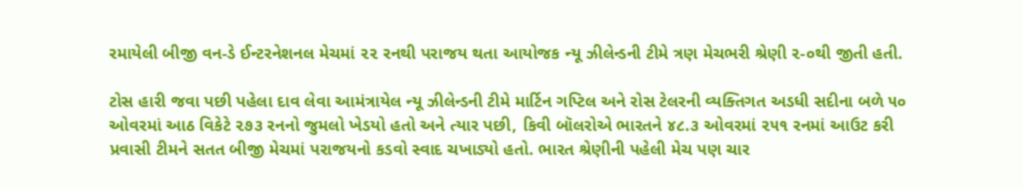રમાયેલી બીજી વન-ડે ઈન્ટરનેશનલ મેચમાં ૨૨ રનથી પરાજય થતા આયોજક ન્યૂ ઝીલેન્ડની ટીમે ત્રણ મેચભરી શ્રેણી ૨-૦થી જીતી હતી.

ટોસ હારી જવા પછી પહેલા દાવ લેવા આમંત્રાયેલ ન્યૂ ઝીલેન્ડની ટીમે માર્ટિન ગપ્ટિલ અને રોસ ટેલરની વ્યક્તિગત અડધી સદીના બળે ૫૦ ઓવરમાં આઠ વિકેટે ૨૭૩ રનનો જુમલો ખેડયો હતો અને ત્યાર પછી, કિવી બૉલરોએ ભારતને ૪૮.૩ ઓવરમાં ૨૫૧ રનમાં આઉટ કરી પ્રવાસી ટીમને સતત બીજી મેચમાં પરાજયનો કડવો સ્વાદ ચખાડ્યો હતો. ભારત શ્રેણીની પહેલી મેચ પણ ચાર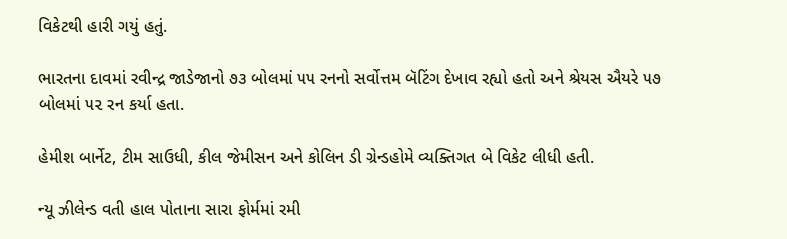વિકેટથી હારી ગયું હતું.

ભારતના દાવમાં રવીન્દ્ર જાડેજાનો ૭૩ બોલમાં ૫૫ રનનો સર્વોત્તમ બૅટિંગ દેખાવ રહ્યો હતો અને શ્રેયસ ઐયરે ૫૭ બોલમાં ૫૨ રન કર્યા હતા.

હેમીશ બાર્નેટ, ટીમ સાઉધી, કીલ જેમીસન અને કોલિન ડી ગ્રેન્ડહોમે વ્યક્તિગત બે વિકેટ લીધી હતી.

ન્યૂ ઝીલેન્ડ વતી હાલ પોતાના સારા ફોર્મમાં રમી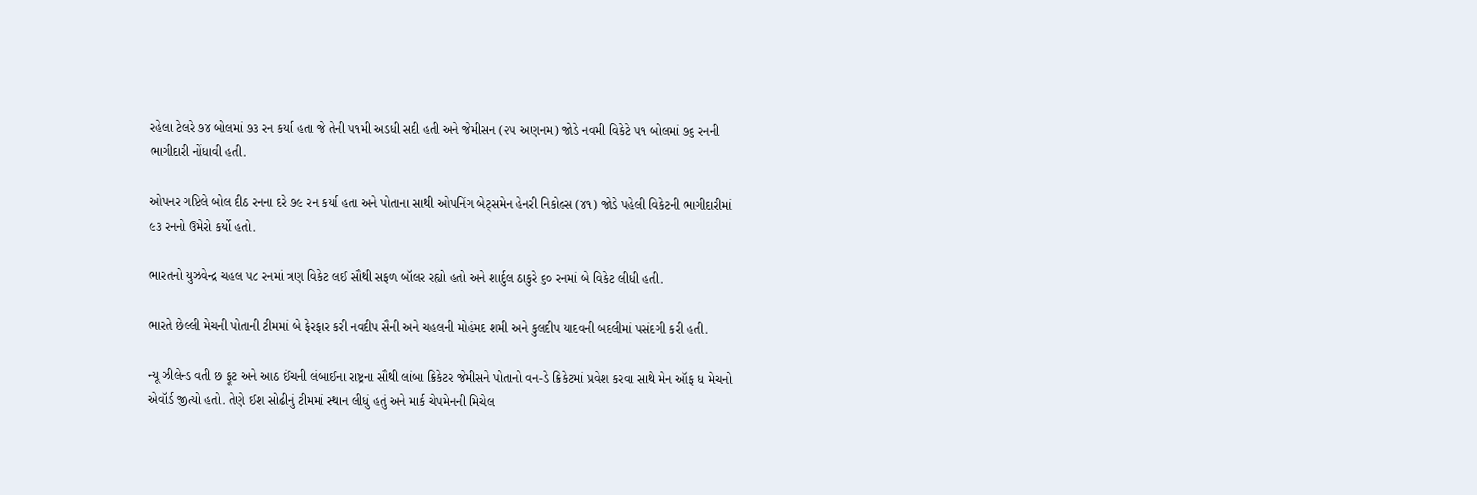રહેલા ટેલરે ૭૪ બોલમાં ૭૩ રન કર્યા હતા જે તેની ૫૧મી અડધી સદી હતી અને જેમીસન (૨૫ અણનમ) જોડે નવમી વિકેટે ૫૧ બોલમાં ૭૬ રનની ભાગીદારી નોંધાવી હતી.

ઓપનર ગપ્ટિલે બોલ દીઠ રનના દરે ૭૯ રન કર્યા હતા અને પોતાના સાથી ઓપનિંગ બેટ્સમેન હેનરી નિકોલ્સ (૪૧) જોડે પહેલી વિકેટની ભાગીદારીમાં ૯૩ રનનો ઉમેરો કર્યો હતો.

ભારતનો યુઝવેન્દ્ર ચહલ ૫૮ રનમાં ત્રણ વિકેટ લઈ સૌથી સફળ બૉલર રહ્યો હતો અને શાર્દુલ ઠાકુરે ૬૦ રનમાં બે વિકેટ લીધી હતી.

ભારતે છેલ્લી મેચની પોતાની ટીમમાં બે ફેરફાર કરી નવદીપ સૈની અને ચહલની મોહંમદ શમી અને કુલદીપ યાદવની બદલીમાં પસંદગી કરી હતી.

ન્યૂ ઝીલેન્ડ વતી છ ફૂટ અને આઠ ઈંચની લંબાઈના રાષ્ટ્રના સૌથી લાંબા ક્રિકેટર જેમીસને પોતાનો વન-ડે ક્રિકેટમાં પ્રવેશ કરવા સાથે મેન ઑફ ધ મેચનો એવૉર્ડ જીત્યો હતો. તેણે ઈશ સોઢીનું ટીમમાં સ્થાન લીધું હતું અને માર્ક ચેપમેનની મિચેલ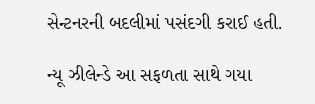સેન્ટનરની બદલીમાં પસંદગી કરાઈ હતી.

ન્યૂ ઝીલેન્ડે આ સફળતા સાથે ગયા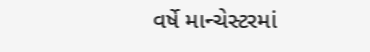વર્ષે માન્ચેસ્ટરમાં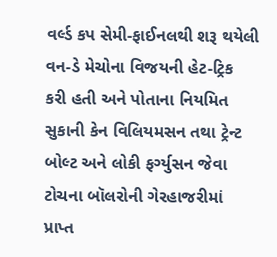વર્લ્ડ કપ સેમી-ફાઈનલથી શરૂ થયેલી વન-ડે મેચોના વિજયની હેટ-ટ્રિક કરી હતી અને પોતાના નિયમિત સુકાની કેન વિલિયમસન તથા ટ્રેન્ટ બોલ્ટ અને લોકી ફર્ગ્યુસન જેવા ટોચના બૉલરોની ગેરહાજરીમાં પ્રાપ્ત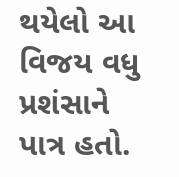થયેલો આ વિજય વધુ પ્રશંસાને પાત્ર હતો.